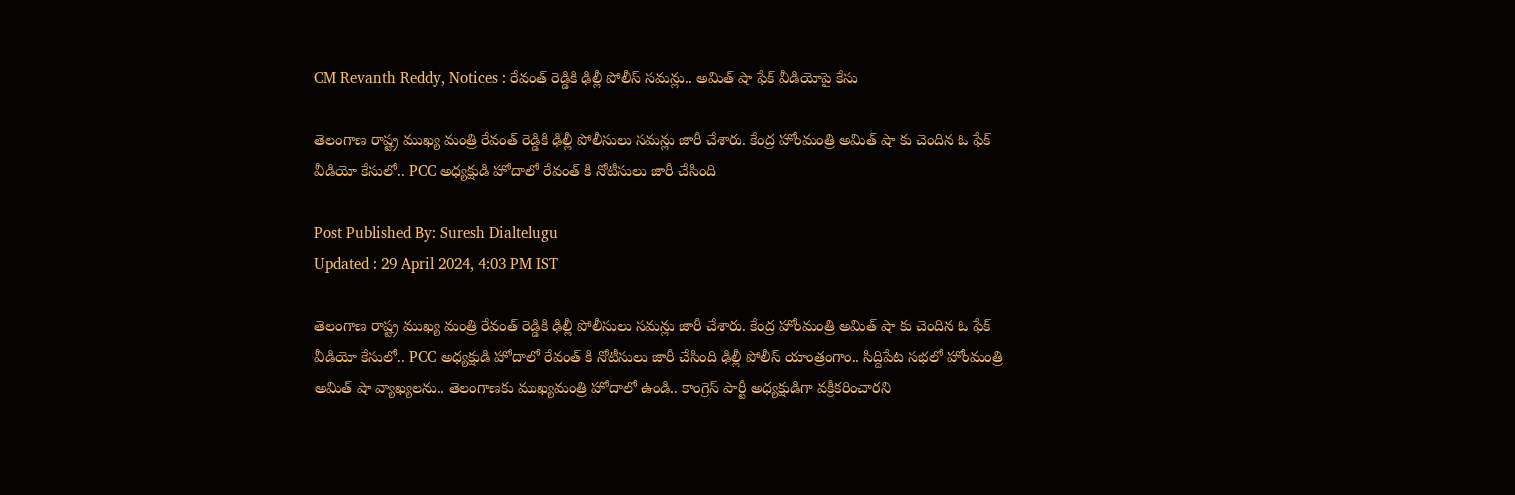CM Revanth Reddy, Notices : రేవంత్ రెడ్డికి ఢిల్లీ పోలీస్ సమన్లు.. అమిత్ షా ఫేక్ వీడియోపై కేసు

తెలంగాణ రాష్ట్ర ముఖ్య మంత్రి రేవంత్ రెడ్డికి ఢిల్లీ పోలీసులు సమన్లు జారీ చేశారు. కేంద్ర హోంమంత్రి అమిత్ షా కు చెందిన ఓ ఫేక్ వీడియో కేసులో.. PCC అధ్యక్షుడి హోదాలో రేవంత్ కి నోటీసులు జారీ చేసింది

Post Published By: Suresh Dialtelugu
Updated : 29 April 2024, 4:03 PM IST

తెలంగాణ రాష్ట్ర ముఖ్య మంత్రి రేవంత్ రెడ్డికి ఢిల్లీ పోలీసులు సమన్లు జారీ చేశారు. కేంద్ర హోంమంత్రి అమిత్ షా కు చెందిన ఓ ఫేక్ వీడియో కేసులో.. PCC అధ్యక్షుడి హోదాలో రేవంత్ కి నోటీసులు జారీ చేసింది ఢిల్లీ పోలీస్ యాంత్రంగాం.. సిద్దిపేట సభలో హోంమంత్రి అమిత్ షా వ్యాఖ్యలను.. తెలంగాణకు ముఖ్యమంత్రి హోదాలో ఉండి.. కాంగ్రెస్ పార్టీ అధ్యక్షుడిగా వక్రీకరించారని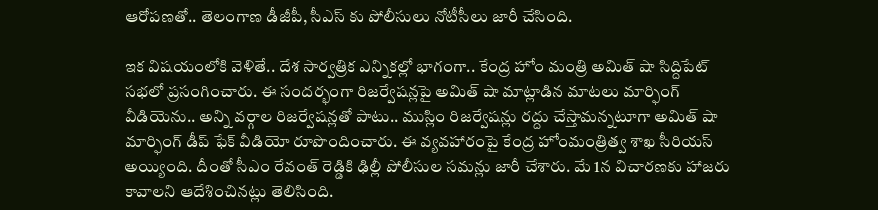ఆరోపణతో.. తెలంగాణ డీజీపీ, సీఎస్ కు పోలీసులు నోటీసీలు జారీ చేసింది.

ఇక విషయంలోకి వెళితే.. దేశ సార్వత్రిక ఎన్నికల్లో భాగంగా.. కేంద్ర హోం మంత్రి అమిత్ షా సిద్దిపేట్ సభలో ప్రసంగించారు. ఈ సందర్భంగా రిజర్వేషన్లపై అమిత్ షా మాట్లాడిన మాటలు మార్ఫింగ్ వీడియెను.. అన్ని వర్గాల రిజర్వేషన్లతో పాటు.. ముస్లిం రిజర్వేషన్లు రద్దు చేస్తామన్నటూగా అమిత్ షా మార్ఫింగ్ డీప్ ఫేక్ వీడియో రూపొందించారు. ఈ వ్యవహారంపై కేంద్ర హోంమంత్రిత్వ శాఖ సీరియస్ అయ్యింది. దీంతో సీఎం రేవంత్ రెడ్డికి ఢిల్లీ పోలీసుల సమన్లు జారీ చేశారు. మే 1న విచారణకు హాజరు కావాలని ఆదేశించినట్లు తెలిసింది.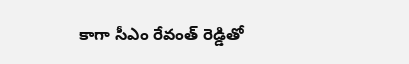కాగా సీఎం రేవంత్ రెడ్డితో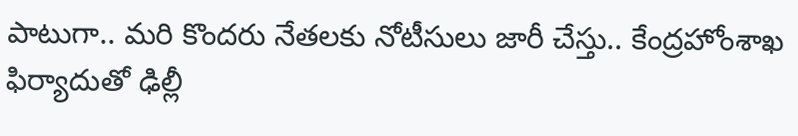పాటుగా.. మరి కొందరు నేతలకు నోటీసులు జారీ చేస్తు.. కేంద్రహోంశాఖ ఫిర్యాదుతో ఢిల్లీ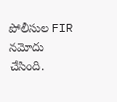పోలీసుల FIR నమోదు చేసింది.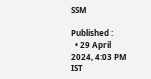SSM

Published :
  • 29 April 2024, 4:03 PM IST